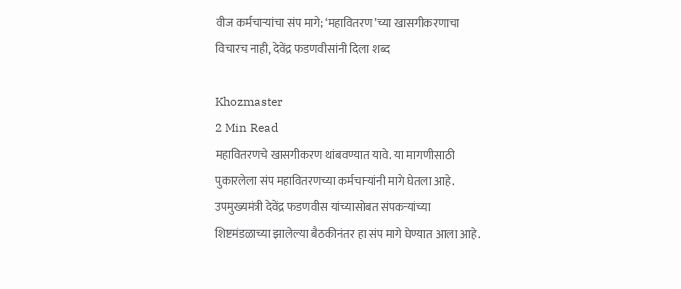वीज कर्मचाऱ्यांचा संप मागे; ‘महावितरण’च्या खासगीकरणाचा विचारच नाही, देवेंद्र फडणवीसांनी दिला शब्द

Khozmaster
2 Min Read
महावितरणचे खासगीकरण थांबवण्यात यावे. या मागणीसाठी पुकारलेला संप महावितरणच्या कर्मचाऱ्यांनी मागे घेतला आहे. उपमुख्यमंत्री देवेंद्र फडणवीस यांच्यासोबत संपकऱ्यांच्या शिष्टमंडळाच्या झालेल्या बैठकीनंतर हा संप मागे घेण्यात आला आहे.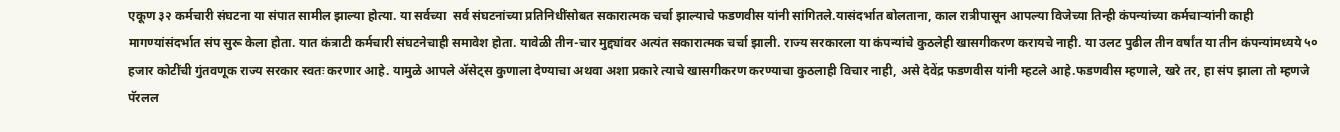एकूण ३२ कर्मचारी संघटना या संपात सामील झाल्या होत्या. या सर्वच्या  सर्व संघटनांच्या प्रतिनिधींसोबत सकारात्मक चर्चा झाल्याचे फडणवीस यांनी सांगितले.यासंदर्भात बोलताना, काल रात्रीपासून आपल्या विजेच्या तिन्ही कंपन्यांच्या कर्मचाऱ्यांनी काही मागण्यांसंदर्भात संप सुरू केला होता. यात कंत्राटी कर्मचारी संघटनेचाही समावेश होता. यावेळी तीन-चार मुद्द्यांवर अत्यंत सकारात्मक चर्चा झाली. राज्य सरकारला या कंपन्यांचे कुठलेही खासगीकरण करायचे नाही. या उलट पुढील तीन वर्षांत या तीन कंपन्यांमध्यये ५० हजार कोटींची गुंतवणूक राज्य सरकार स्वतः करणार आहे. यामुळे आपले ॲसेट्स कुणाला देण्याचा अथवा अशा प्रकारे त्याचे खासगीकरण करण्याचा कुठलाही विचार नाही, असे देवेंद्र फडणवीस यांनी म्हटले आहे.फडणवीस म्हणाले, खरे तर, हा संप झाला तो म्हणजे पॅरलल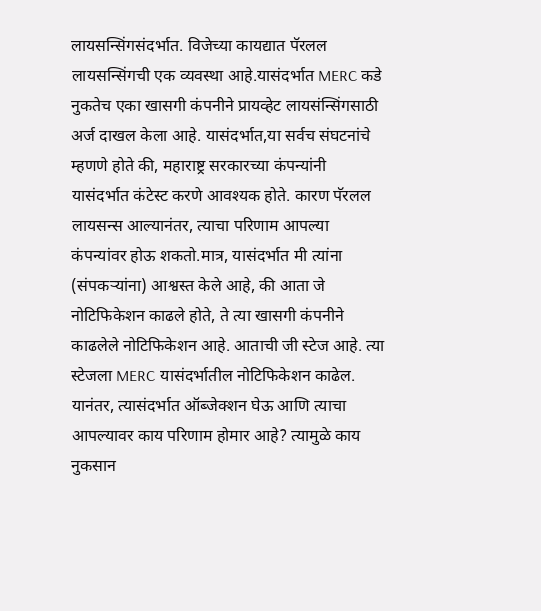लायसन्सिंगसंदर्भात. विजेच्या कायद्यात पॅरलल लायसन्सिंगची एक व्यवस्था आहे.यासंदर्भात MERC कडे नुकतेच एका खासगी कंपनीने प्रायव्हेट लायसंन्सिंगसाठी अर्ज दाखल केला आहे. यासंदर्भात,या सर्वच संघटनांचे म्हणणे होते की, महाराष्ट्र सरकारच्या कंपन्यांनी यासंदर्भात कंटेस्ट करणे आवश्यक होते. कारण पॅरलल लायसन्स आल्यानंतर, त्याचा परिणाम आपल्या कंपन्यांवर होऊ शकतो.मात्र, यासंदर्भात मी त्यांना (संपकऱ्यांना) आश्वस्त केले आहे, की आता जे नोटिफिकेशन काढले होते, ते त्या खासगी कंपनीने काढलेले नोटिफिकेशन आहे. आताची जी स्टेज आहे. त्या स्टेजला MERC यासंदर्भातील नोटिफिकेशन काढेल. यानंतर, त्यासंदर्भात ऑब्जेक्शन घेऊ आणि त्याचा आपल्यावर काय परिणाम होमार आहे? त्यामुळे काय नुकसान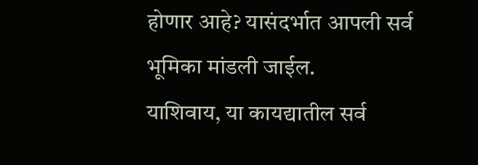होणार आहे? यासंदर्भात आपली सर्व भूमिका मांडली जाईल.
याशिवाय, या कायद्यातील सर्व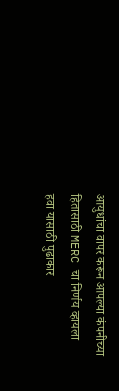आयुधांचा वापर करून आपल्या कंपनीच्या हितासाठी MERC चा निर्णय व्हायला हवा यासाठी पुढाकार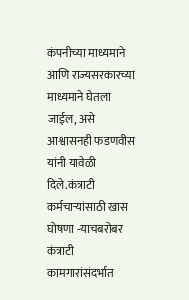कंपनीच्या माध्यमाने आणि राज्यसरकारच्या माध्यमाने घेतला जाईल, असे आश्वासनही फडणवीस यांनी यावेळी दिले.कंत्राटी कर्मचाऱ्यांसाठी खास घोषणा -याचबरोबर कंत्राटी कामगारांसंदर्भात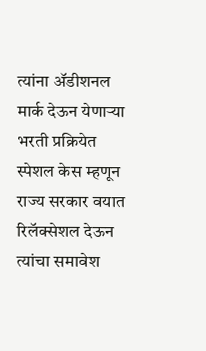त्यांना ॲडीशनल मार्क देऊन येणाऱ्या भरती प्रक्रियेत स्पेशल केस म्हणून राज्य सरकार वयात रिलॅक्सेशल देऊन त्यांचा समावेश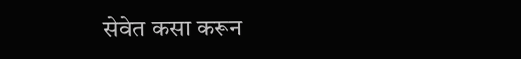सेवेत कसा करून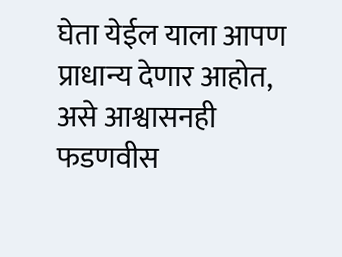घेता येईल याला आपण प्राधान्य देणार आहोत, असे आश्वासनही फडणवीस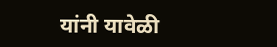यांनी यावेळी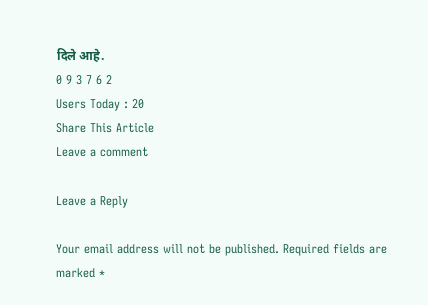दिले आहे.
0 9 3 7 6 2
Users Today : 20
Share This Article
Leave a comment

Leave a Reply

Your email address will not be published. Required fields are marked *